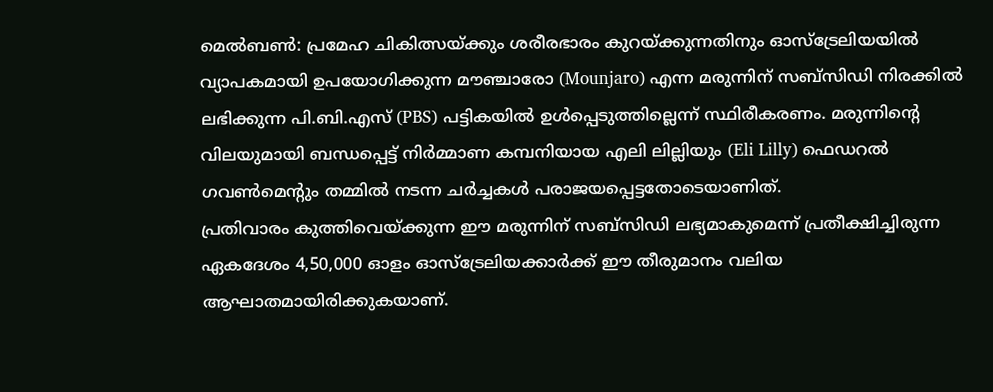മെൽബൺ: പ്രമേഹ ചികിത്സയ്ക്കും ശരീരഭാരം കുറയ്ക്കുന്നതിനും ഓസ്ട്രേലിയയിൽ വ്യാപകമായി ഉപയോഗിക്കുന്ന മൗഞ്ചാരോ (Mounjaro) എന്ന മരുന്നിന് സബ്സിഡി നിരക്കിൽ ലഭിക്കുന്ന പി.ബി.എസ് (PBS) പട്ടികയിൽ ഉൾപ്പെടുത്തില്ലെന്ന് സ്ഥിരീകരണം. മരുന്നിന്റെ വിലയുമായി ബന്ധപ്പെട്ട് നിർമ്മാണ കമ്പനിയായ എലി ലില്ലിയും (Eli Lilly) ഫെഡറൽ ഗവൺമെന്റും തമ്മിൽ നടന്ന ചർച്ചകൾ പരാജയപ്പെട്ടതോടെയാണിത്.
പ്രതിവാരം കുത്തിവെയ്ക്കുന്ന ഈ മരുന്നിന് സബ്സിഡി ലഭ്യമാകുമെന്ന് പ്രതീക്ഷിച്ചിരുന്ന ഏകദേശം 4,50,000 ഓളം ഓസ്ട്രേലിയക്കാർക്ക് ഈ തീരുമാനം വലിയ ആഘാതമായിരിക്കുകയാണ്.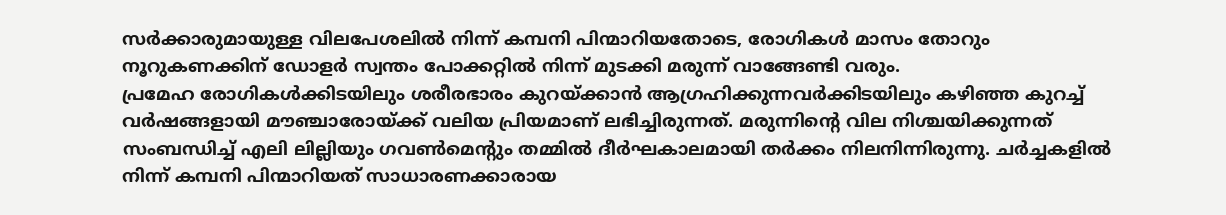സർക്കാരുമായുള്ള വിലപേശലിൽ നിന്ന് കമ്പനി പിന്മാറിയതോടെ, രോഗികൾ മാസം തോറും നൂറുകണക്കിന് ഡോളർ സ്വന്തം പോക്കറ്റിൽ നിന്ന് മുടക്കി മരുന്ന് വാങ്ങേണ്ടി വരും.
പ്രമേഹ രോഗികൾക്കിടയിലും ശരീരഭാരം കുറയ്ക്കാൻ ആഗ്രഹിക്കുന്നവർക്കിടയിലും കഴിഞ്ഞ കുറച്ച് വർഷങ്ങളായി മൗഞ്ചാരോയ്ക്ക് വലിയ പ്രിയമാണ് ലഭിച്ചിരുന്നത്. മരുന്നിന്റെ വില നിശ്ചയിക്കുന്നത് സംബന്ധിച്ച് എലി ലില്ലിയും ഗവൺമെന്റും തമ്മിൽ ദീർഘകാലമായി തർക്കം നിലനിന്നിരുന്നു. ചർച്ചകളിൽ നിന്ന് കമ്പനി പിന്മാറിയത് സാധാരണക്കാരായ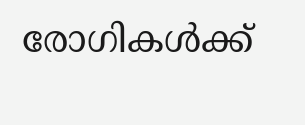രോഗികൾക്ക്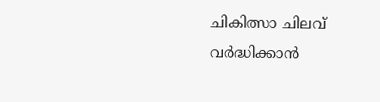ചികിത്സാ ചിലവ് വർദ്ധിക്കാൻ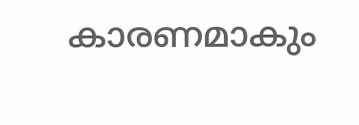കാരണമാകും